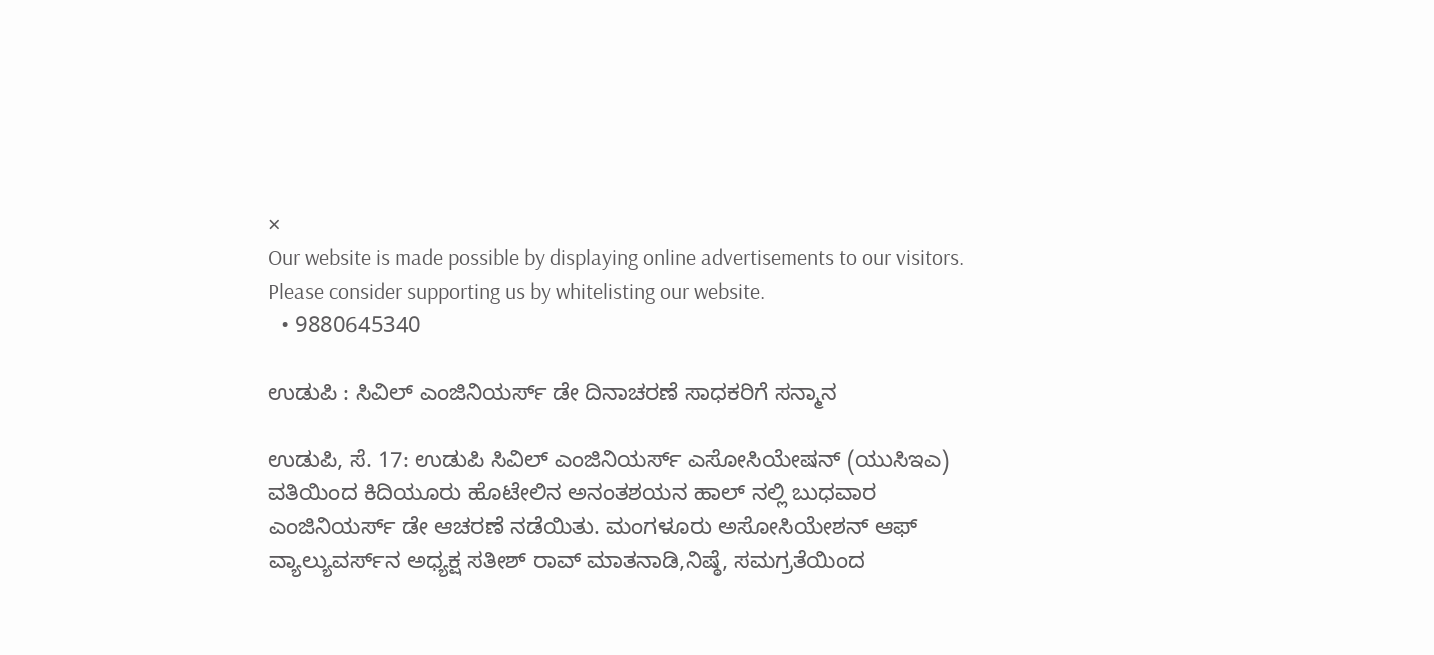×
Our website is made possible by displaying online advertisements to our visitors. Please consider supporting us by whitelisting our website.
  • 9880645340

ಉಡುಪಿ : ಸಿವಿಲ್ ಎಂಜಿನಿಯರ್ಸ್ ಡೇ ದಿನಾಚರಣೆ ಸಾಧಕರಿಗೆ ಸನ್ಮಾನ

ಉಡುಪಿ, ಸೆ. 17: ಉಡುಪಿ ಸಿವಿಲ್ ಎಂಜಿನಿಯರ್ಸ್ ಎಸೋಸಿಯೇಷನ್ (ಯುಸಿಇಎ) ವತಿಯಿಂದ ಕಿದಿಯೂರು ಹೊಟೇಲಿನ ಅನಂತಶಯನ ಹಾಲ್ ನಲ್ಲಿ ಬುಧವಾರ ಎಂಜಿನಿಯರ್ಸ್ ಡೇ ಆಚರಣೆ ನಡೆಯಿತು. ಮಂಗಳೂರು ಅಸೋಸಿಯೇಶನ್ ಆಫ್ ವ್ಯಾಲ್ಯುವರ್ಸ್‌ನ ಅಧ್ಯಕ್ಷ ಸತೀಶ್ ರಾವ್ ಮಾತನಾಡಿ,ನಿಷ್ಠೆ, ಸಮಗ್ರತೆಯಿಂದ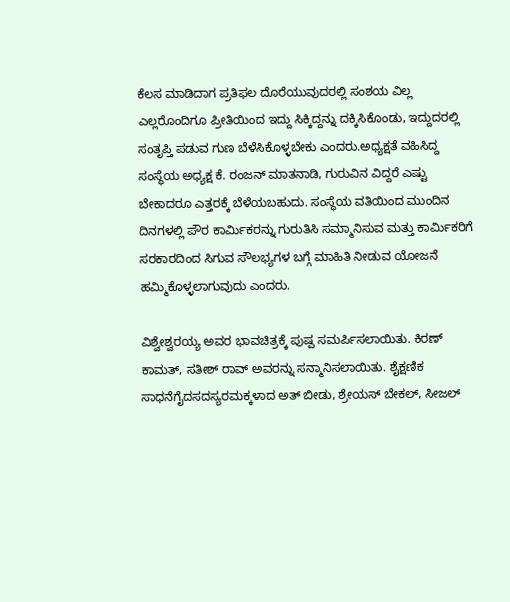ಕೆಲಸ ಮಾಡಿದಾಗ ಪ್ರತಿಫಲ ದೊರೆಯುವುದರಲ್ಲಿ ಸಂಶಯ ವಿಲ್ಲ ಎಲ್ಲರೊಂದಿಗೂ ಪ್ರೀತಿಯಿಂದ ಇದ್ದು ಸಿಕ್ಕಿದ್ದನ್ನು ದಕ್ಕಿಸಿಕೊಂಡು, ಇದ್ದುದರಲ್ಲಿ ಸಂತೃಪ್ತಿ ಪಡುವ ಗುಣ ಬೆಳೆಸಿಕೊಳ್ಳಬೇಕು ಎಂದರು.ಅಧ್ಯಕ್ಷತೆ ವಹಿಸಿದ್ದ ಸಂಸ್ಥೆಯ ಅಧ್ಯಕ್ಷ ಕೆ. ರಂಜನ್ ಮಾತನಾಡಿ, ಗುರುವಿನ ವಿದ್ದರೆ ಎಷ್ಟು ಬೇಕಾದರೂ ಎತ್ತರಕ್ಕೆ ಬೆಳೆಯಬಹುದು. ಸಂಸ್ಥೆಯ ವತಿಯಿಂದ ಮುಂದಿನ ದಿನಗಳಲ್ಲಿ ಪೌರ ಕಾರ್ಮಿಕರನ್ನು ಗುರುತಿಸಿ ಸಮ್ಮಾನಿಸುವ ಮತ್ತು ಕಾರ್ಮಿಕರಿಗೆ ಸರಕಾರದಿಂದ ಸಿಗುವ ಸೌಲಭ್ಯಗಳ ಬಗ್ಗೆ ಮಾಹಿತಿ ನೀಡುವ ಯೋಜನೆ ಹಮ್ಮಿಕೊಳ್ಳಲಾಗುವುದು ಎಂದರು.

ವಿಶ್ವೇಶ್ವರಯ್ಯ ಅವರ ಭಾವಚಿತ್ರಕ್ಕೆ ಪುಷ್ಪ ಸಮರ್ಪಿಸಲಾಯಿತು. ಕಿರಣ್ ಕಾಮತ್, ಸತೀಶ್ ರಾವ್ ಅವರನ್ನು ಸನ್ಮಾನಿಸಲಾಯಿತು. ಶೈಕ್ಷಣಿಕ ಸಾಧನೆಗೈದಸದಸ್ಯರಮಕ್ಕಳಾದ ಅತ್ ಬೀಡು, ಶ್ರೇಯಸ್ ಬೇಕಲ್, ಸೀಜಲ್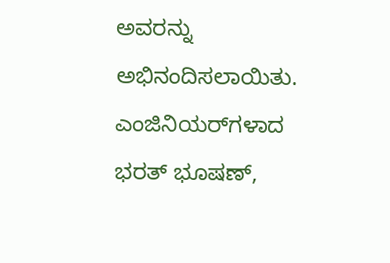ಅವರನ್ನು ಅಭಿನಂದಿಸಲಾಯಿತು. ಎಂಜಿನಿಯರ್‌ಗಳಾದ ಭರತ್ ಭೂಷಣ್,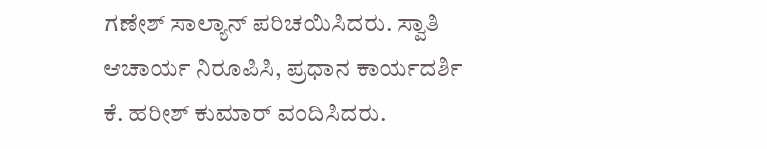ಗಣೇಶ್ ಸಾಲ್ಯಾನ್ ಪರಿಚಯಿಸಿದರು. ಸ್ವಾತಿ ಆಚಾರ್ಯ ನಿರೂಪಿಸಿ, ಪ್ರಧಾನ ಕಾರ್ಯದರ್ಶಿ ಕೆ. ಹರೀಶ್ ಕುಮಾರ್ ವಂದಿಸಿದರು.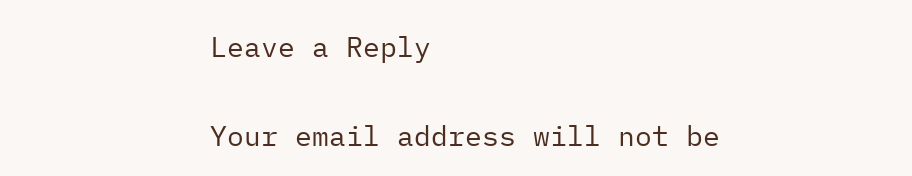Leave a Reply

Your email address will not be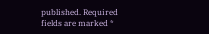published. Required fields are marked *